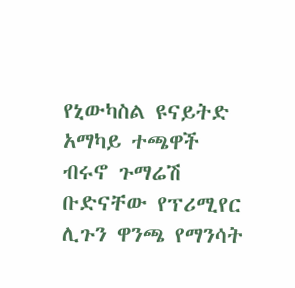የኒውካስል ዩናይትድ አማካይ ተጫዋች ብሩኖ ጉማሬሽ ቡድናቸው የፕሪሚየር ሊጉን ዋንጫ የማንሳት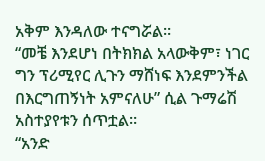አቅም እንዳለው ተናግሯል።
“መቼ እንደሆነ በትክክል አላውቅም፣ ነገር ግን ፕሪሚየር ሊጉን ማሸነፍ እንደምንችል በእርግጠኝነት አምናለሁ” ሲል ጉማሬሽ አስተያየቱን ሰጥቷል።
“አንድ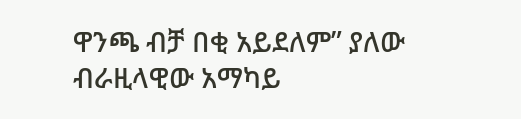ዋንጫ ብቻ በቂ አይደለም” ያለው ብራዚላዊው አማካይ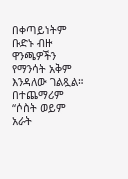በቀጣይነትም ቡድኑ ብዙ ዋንጫዎችን የማንሳት አቅም እንዳለው ገልጿል።
በተጨማሪም “ሶስት ወይም አራት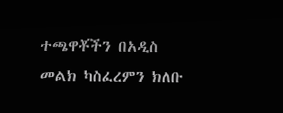ተጫዋቾችን በአዲስ መልክ ካስፈረምን ክለቡ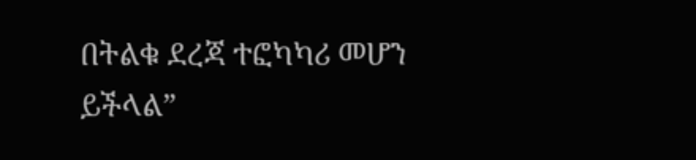በትልቁ ደረጃ ተፎካካሪ መሆን ይችላል”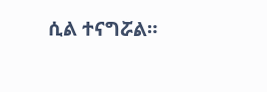ሲል ተናግሯል።